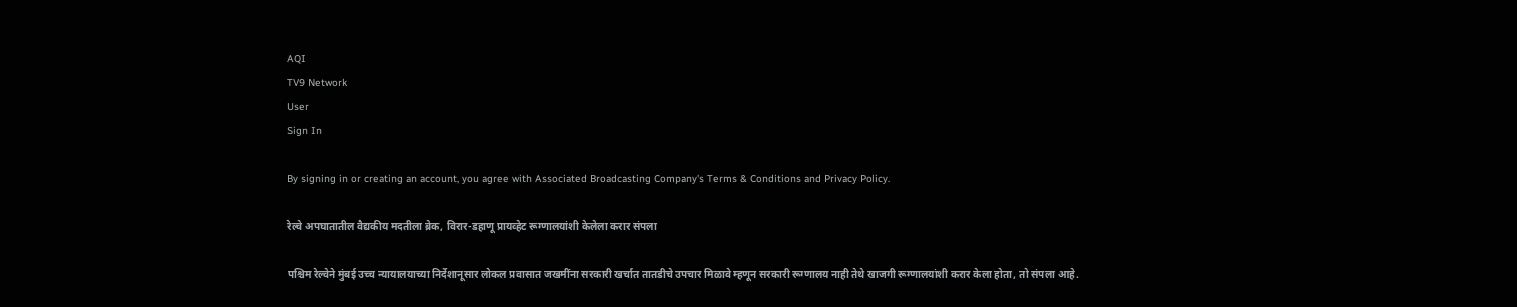AQI
TV9 Network
User
Sign In

By signing in or creating an account, you agree with Associated Broadcasting Company's Terms & Conditions and Privacy Policy.

रेल्वे अपघातातील वैद्यकीय मदतीला ब्रेक, विरार-डहाणू प्रायव्हेट रूग्णालयांशी केलेला करार संपला

पश्चिम रेल्वेने मुंबई उच्च न्यायालयाच्या निर्देशानूसार लोकल प्रवासात जखमींना सरकारी खर्चात तातडीचे उपचार मिळावे म्हणून सरकारी रूग्णालय नाही तेथे खाजगी रूग्णालयांशी करार केला होता, तो संपला आहे.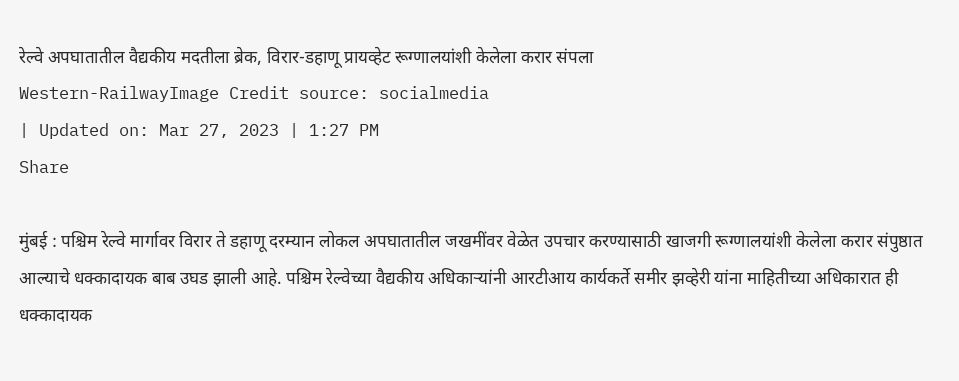रेल्वे अपघातातील वैद्यकीय मदतीला ब्रेक, विरार-डहाणू प्रायव्हेट रूग्णालयांशी केलेला करार संपला
Western-RailwayImage Credit source: socialmedia
| Updated on: Mar 27, 2023 | 1:27 PM
Share

मुंबई : पश्चिम रेल्वे मार्गावर विरार ते डहाणू दरम्यान लोकल अपघातातील जखमींवर वेळेत उपचार करण्यासाठी खाजगी रूग्णालयांशी केलेला करार संपुष्ठात आल्याचे धक्कादायक बाब उघड झाली आहे. पश्चिम रेल्वेच्या वैद्यकीय अधिकाऱ्यांनी आरटीआय कार्यकर्ते समीर झव्हेरी यांना माहितीच्या अधिकारात ही धक्कादायक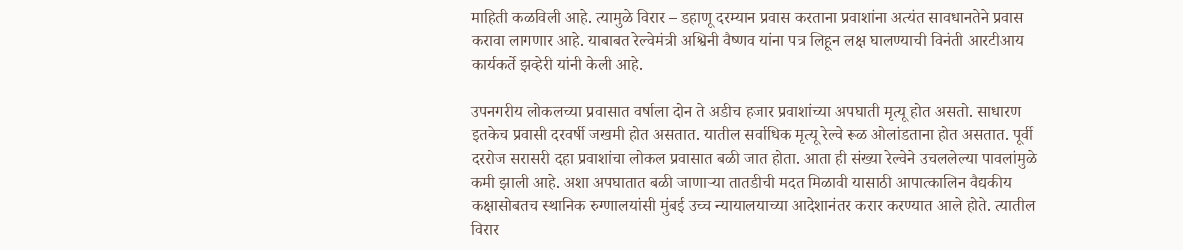माहिती कळविली आहे. त्यामुळे विरार – डहाणू दरम्यान प्रवास करताना प्रवाशांना अत्यंत सावधानतेने प्रवास करावा लागणार आहे. याबाबत रेल्वेमंत्री अश्विनी वैष्णव यांना पत्र लिहून लक्ष घालण्याची विनंती आरटीआय कार्यकर्ते झव्हेरी यांनी केली आहे.

उपनगरीय लोकलच्या प्रवासात वर्षाला दोन ते अडीच हजार प्रवाशांच्या अपघाती मृत्यू होत असतो. साधारण इतकेच प्रवासी दरवर्षी जखमी होत असतात. यातील सर्वाधिक मृत्यू रेल्वे रूळ ओलांडताना होत असतात. पूर्वी दररोज सरासरी दहा प्रवाशांचा लोकल प्रवासात बळी जात होता. आता ही संख्या रेल्वेने उचललेल्या पावलांमुळे कमी झाली आहे. अशा अपघातात बळी जाणाऱ्या तातडीची मदत मिळावी यासाठी आपात्कालिन वैद्यकीय कक्षासोबतच स्थानिक रुग्णालयांसी मुंबई उच्च न्यायालयाच्या आदेशानंतर करार करण्यात आले होते. त्यातील विरार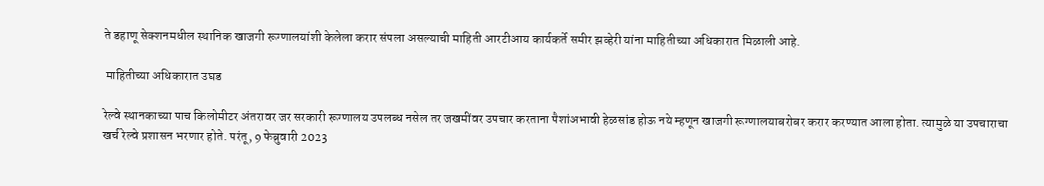ते डहाणू सेक्शनमधील स्थानिक खाजगी रूग्णालयांशी केलेला करार संपला असल्याची माहिती आरटीआय कार्यकर्ते समीर झव्हेरी यांना माहितीच्या अधिकारात मिळाली आहे.

 माहितीच्या अधिकारात उघड

रेल्वे स्थानकाच्या पाच किलोमीटर अंतरावर जर सरकारी रूग्णालय उपलब्ध नसेल तर जखमींवर उपचार करताना पैशांअभावी हेळसांड होऊ नये म्हणून खाजगी रूग्णालयाबरोबर करार करण्यात आला होता. त्यामुळे या उपचाराचा खर्च रेल्वे प्रशासन भरणार होते. परंतू, 9 फेब्रुवारी 2023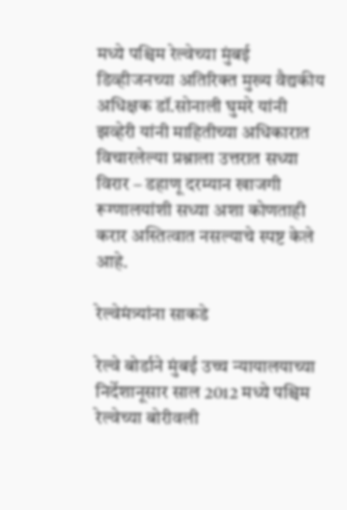मध्ये पश्चिम रेल्वेच्या मुंबई डिव्हीजनच्या अतिरिक्त मुख्य वैद्यकीय अधिक्षक डॉ.सोनाली घुमरे यांनी झव्हेरी यांनी माहितीच्या अधिकारात विचारलेल्या प्रश्नाला उत्तरात सध्या विरार – डहाणू दरम्यान खाजगी रूग्णालयांशी सध्या अशा कोणताही करार अस्तित्वात नसल्याचे स्पष्ट केले आहे.

रेल्वेमंत्र्यांना साकडे

रेल्वे बोर्डाने मुंबई उच्च न्यायालयाच्या निर्देशानूसार साल 2012 मध्ये पश्चिम रेल्वेच्या बोरीवली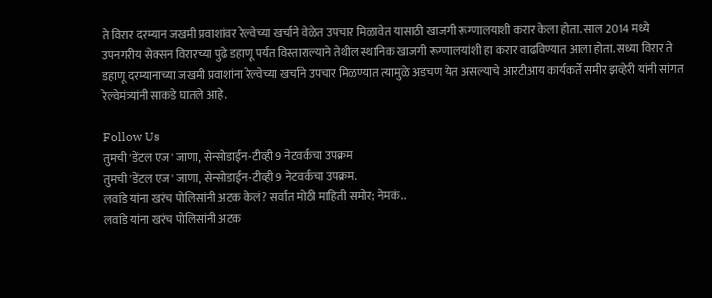ते विरार दरम्यान जखमी प्रवाशांवर रेल्वेच्या खर्चाने वेळेत उपचार मिळावेत यासाठी खाजगी रूग्णालयाशी करार केला होता. साल 2014 मध्ये उपनगरीय सेक्सन विरारच्या पुढे डहाणू पर्यंत विस्ताराल्याने तेथील स्थानिक खाजगी रूग्णालयांशी हा करार वाढविण्यात आला होता. सध्या विरार ते डहाणू दरम्यानाच्या जखमी प्रवाशांना रेल्वेच्या खर्चाने उपचार मिळण्यात त्यामुळे अडचण येत असल्याचे आरटीआय कार्यकर्ते समीर झव्हेरी यांनी सांगत रेल्वेमंत्र्यांनी साकडे घातले आहे.

Follow Us
तुमची 'डेंटल एज' जाणा, सेन्सोडाईन-टीव्ही 9 नेटवर्कचा उपक्रम
तुमची 'डेंटल एज' जाणा, सेन्सोडाईन-टीव्ही 9 नेटवर्कचा उपक्रम.
लवांडे यांना खरंच पोलिसांनी अटक केलं? सर्वात मोठी माहिती समोर; नेमकं..
लवांडे यांना खरंच पोलिसांनी अटक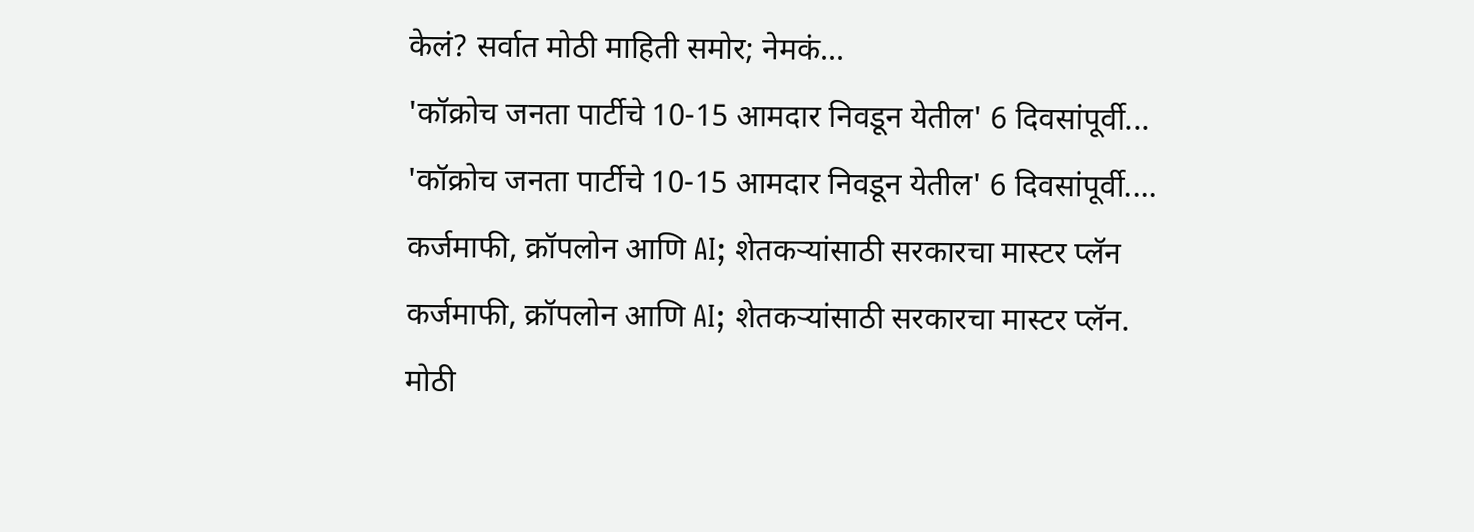केलं? सर्वात मोठी माहिती समोर; नेमकं...
'कॉक्रोच जनता पार्टीचे 10-15 आमदार निवडून येतील' 6 दिवसांपूर्वी...
'कॉक्रोच जनता पार्टीचे 10-15 आमदार निवडून येतील' 6 दिवसांपूर्वी....
कर्जमाफी, क्रॉपलोन आणि AI; शेतकऱ्यांसाठी सरकारचा मास्टर प्लॅन
कर्जमाफी, क्रॉपलोन आणि AI; शेतकऱ्यांसाठी सरकारचा मास्टर प्लॅन.
मोठी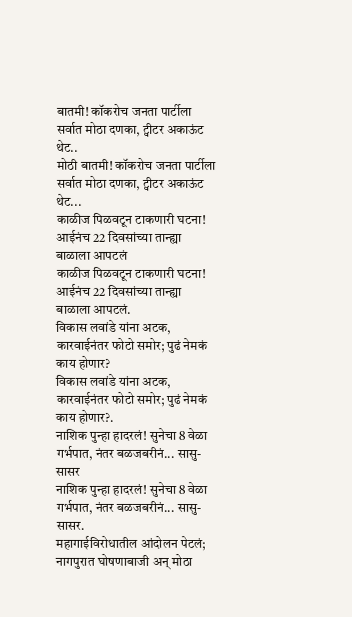बातमी! कॉकरोच जनता पार्टीला सर्वात मोठा दणका, ट्वीटर अकाऊंट थेट..
मोठी बातमी! कॉकरोच जनता पार्टीला सर्वात मोठा दणका, ट्वीटर अकाऊंट थेट...
काळीज पिळवटून टाकणारी घटना! आईनंच 22 दिवसांच्या तान्ह्या बाळाला आपटलं
काळीज पिळवटून टाकणारी घटना! आईनंच 22 दिवसांच्या तान्ह्या बाळाला आपटलं.
विकास लवांडे यांना अटक, कारवाईनंतर फोटो समोर; पुढं नेमकं काय होणार?
विकास लवांडे यांना अटक, कारवाईनंतर फोटो समोर; पुढं नेमकं काय होणार?.
नाशिक पुन्हा हादरलं! सुनेचा 8 वेळा गर्भपात, नंतर बळजबरीनं... सासु-सासर
नाशिक पुन्हा हादरलं! सुनेचा 8 वेळा गर्भपात, नंतर बळजबरीनं... सासु-सासर.
महागाईविरोधातील आंदोलन पेटलं; नागपुरात घोषणाबाजी अन् मोठा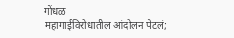गोंधळ
महागाईविरोधातील आंदोलन पेटलं;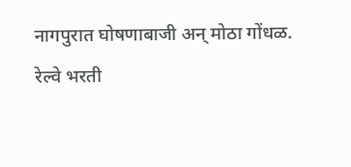नागपुरात घोषणाबाजी अन् मोठा गोंधळ.
रेल्वे भरती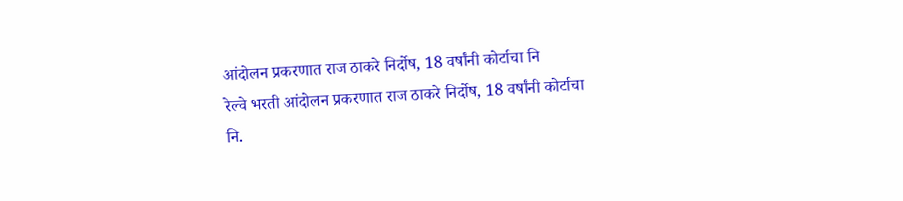आंदोलन प्रकरणात राज ठाकरे निर्दोष, 18 वर्षांनी कोर्टाचा नि
रेल्वे भरती आंदोलन प्रकरणात राज ठाकरे निर्दोष, 18 वर्षांनी कोर्टाचा नि.